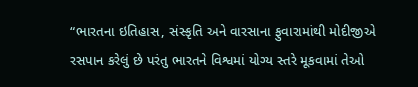“ભારતના ઇતિહાસ, સંસ્કૃતિ અને વારસાના ફુવારામાંથી મોદીજીએ રસપાન કરેલું છે પરંતુ ભારતને વિશ્વમાં યોગ્ય સ્તરે મૂકવામાં તેઓ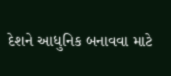દેશને આધુનિક બનાવવા માટે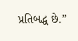પ્રતિબદ્ધ છે.”